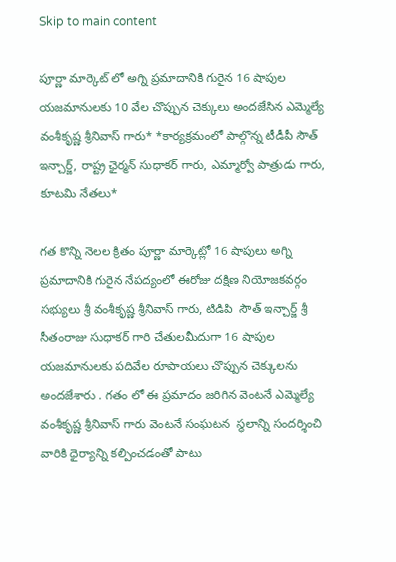Skip to main content

పూర్ణా మార్కెట్ లో అగ్ని ప్రమాదానికి గురైన 16 షాపుల యజమానులకు 10 వేల చొప్పున చెక్కులు అందజేసిన ఎమ్మెల్యే వంశీకృష్ణ శ్రీనివాస్ గారు* *కార్యక్రమంలో పాల్గొన్న టీడీపీ సౌత్ ఇన్చార్జ్, రాష్ట్ర ఛైర్మన్ సుధాకర్ గారు, ఎమ్మార్వో పాత్రుడు గారు, కూటమి నేతలు*

గత కొన్ని నెలల క్రితం పూర్ణా మార్కెట్లో 16 షాపులు అగ్ని ప్రమాదానికి గురైన నేపద్యంలో ఈరోజు దక్షిణ నియోజకవర్గం సభ్యులు శ్రీ వంశీకృష్ణ శ్రీనివాస్ గారు, టిడిపి  సౌత్ ఇన్చార్జ్ శ్రీ సీతంరాజు సుధాకర్ గారి చేతులమీదుగా 16 షాపుల యజమానులకు పదివేల రూపాయలు చొప్పున చెక్కులను అందజేశారు . గతం లో ఈ ప్రమాదం జరిగిన వెంటనే ఎమ్మెల్యే వంశీకృష్ణ శ్రీనివాస్ గారు వెంటనే సంఘటన  స్థలాన్ని సందర్శించి వారికి ధైర్యాన్ని కల్పించడంతో పాటు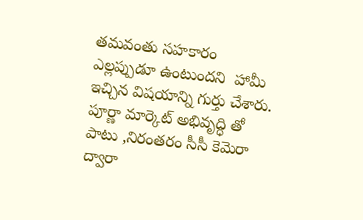తమవంతు సహకారం  ఎల్లప్పుడూ ఉంటుందని  హామీ ఇచ్చిన విషయాన్ని గుర్తు చేశారు. పూర్ణా మార్కెట్ అభివృద్ధి తో పాటు ,నిరంతరం సీసీ కెమెరా ద్వారా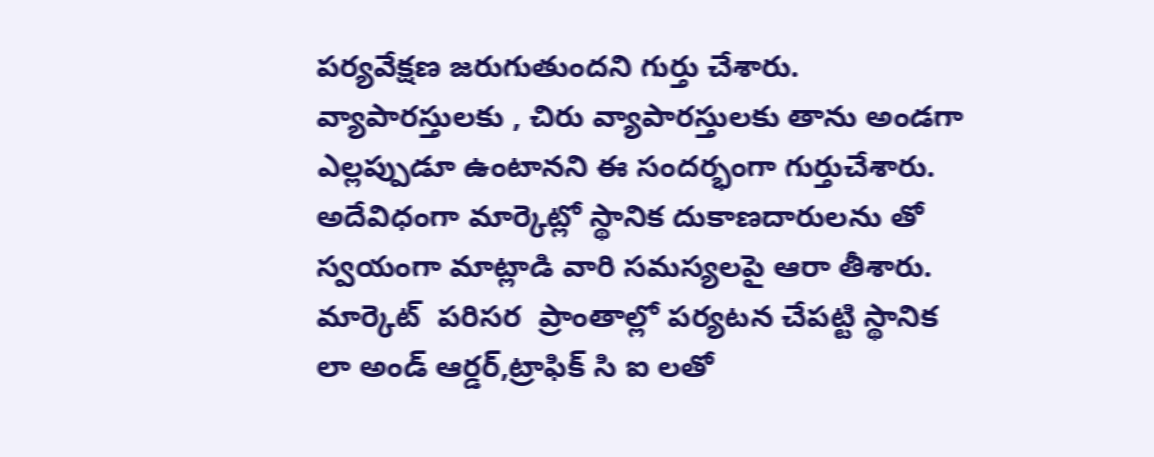పర్యవేక్షణ జరుగుతుందని గుర్తు చేశారు. వ్యాపారస్తులకు , చిరు వ్యాపారస్తులకు తాను అండగా ఎల్లప్పుడూ ఉంటానని ఈ సందర్భంగా గుర్తుచేశారు.  అదేవిధంగా మార్కెట్లో స్థానిక దుకాణదారులను తో స్వయంగా మాట్లాడి వారి సమస్యలపై ఆరా తీశారు.  మార్కెట్  పరిసర  ప్రాంతాల్లో పర్యటన చేపట్టి స్థానిక లా అండ్ ఆర్డర్,ట్రాఫిక్ సి ఐ లతో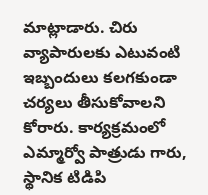మాట్లాడారు. చిరు వ్యాపారులకు ఎటువంటి ఇబ్బందులు కలగకుండా చర్యలు తీసుకోవాలని కోరారు. కార్యక్రమంలో ఎమ్మార్వో పాత్రుడు గారు, స్థానిక టిడిపి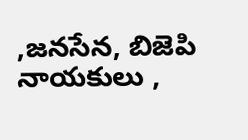,జనసేన, బిజెపి నాయకులు ,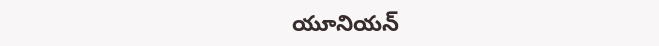యూనియన్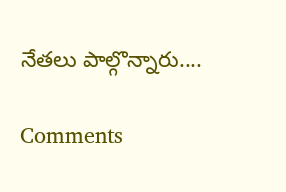నేతలు పాల్గొన్నారు....

Comments